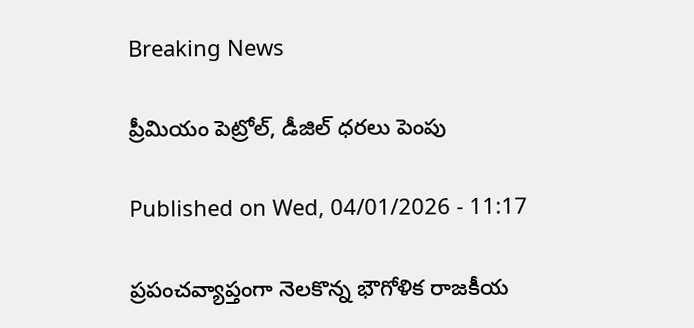Breaking News

ప్రీమియం పెట్రోల్‌, డీజిల్‌ ధరలు పెంపు

Published on Wed, 04/01/2026 - 11:17

ప్రపంచవ్యాప్తంగా నెలకొన్న భౌగోళిక రాజకీయ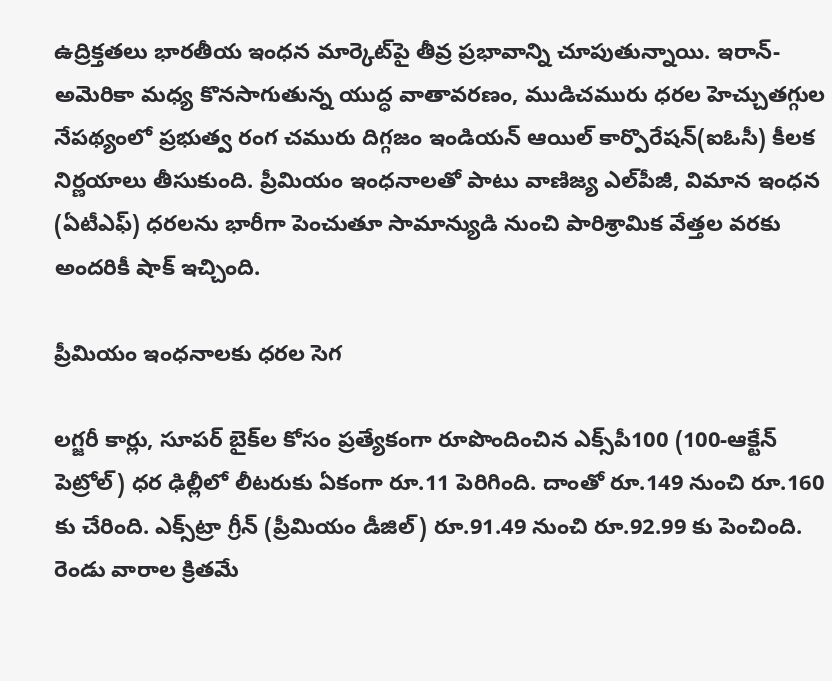ఉద్రిక్తతలు భారతీయ ఇంధన మార్కెట్‌పై తీవ్ర ప్రభావాన్ని చూపుతున్నాయి. ఇరాన్-అమెరికా మధ్య కొనసాగుతున్న యుద్ధ వాతావరణం, ముడిచమురు ధరల హెచ్చుతగ్గుల నేపథ్యంలో ప్రభుత్వ రంగ చమురు దిగ్గజం ఇండియన్ ఆయిల్ కార్పొరేషన్(ఐఓసీ) కీలక నిర్ణయాలు తీసుకుంది. ప్రీమియం ఇంధనాలతో పాటు వాణిజ్య ఎల్‌పీజీ, విమాన ఇంధన (ఏటీఎఫ్‌) ధరలను భారీగా పెంచుతూ సామాన్యుడి నుంచి పారిశ్రామిక వేత్తల వరకు అందరికీ షాక్ ఇచ్చింది.

ప్రీమియం ఇంధనాలకు ధరల సెగ

లగ్జరీ కార్లు, సూపర్ బైక్‌ల కోసం ప్రత్యేకంగా రూపొందించిన ఎక్స్‌పీ100 (100-ఆక్టేన్ పెట్రోల్) ధర ఢిల్లీలో లీటరుకు ఏకంగా రూ.11 పెరిగింది. దాంతో రూ.149 నుంచి రూ.160 కు చేరింది. ఎక్స్‌ట్రా గ్రీన్ (ప్రీమియం డీజిల్) రూ.91.49 నుంచి రూ.92.99 కు పెంచింది. రెండు వారాల క్రితమే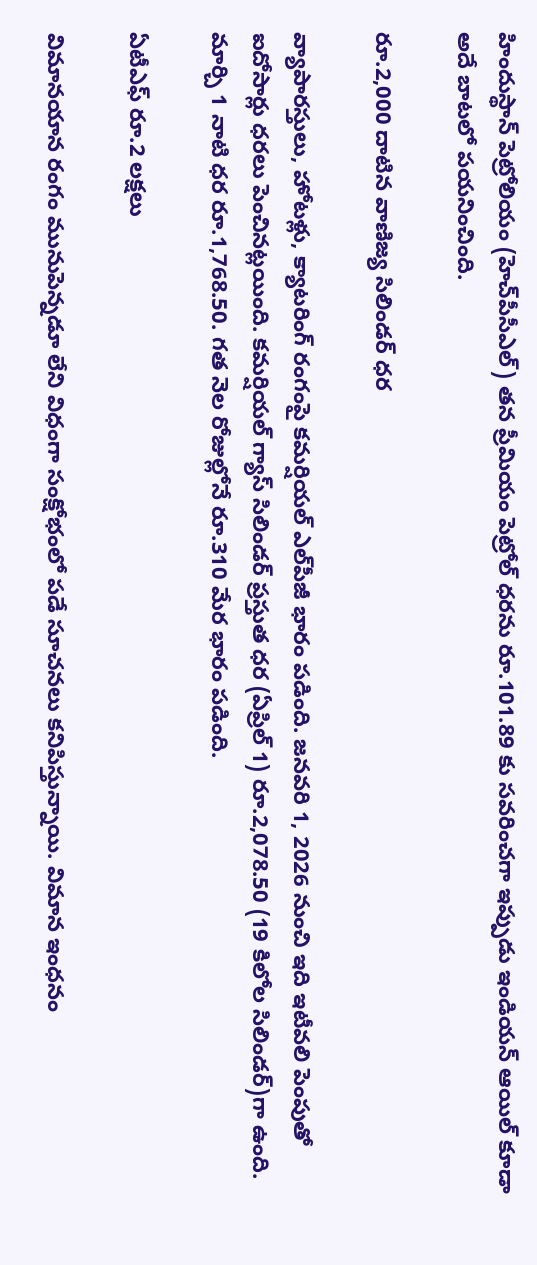హిందుస్థాన్ పెట్రోలియం (హెచ్‌పీసీఎల్‌) తన ప్రీమియం పెట్రోల్ ధరను రూ.101.89 కు సవరించగా ఇప్పుడు ఇండియన్ ఆయిల్ కూడా అదే బాటలో పయనించింది.

రూ.2,000 దాటిన వాణిజ్య సిలిండర్ ధర

వ్యాపారస్తులు, హోటళ్లు, క్యాటరింగ్ రంగంపై కమర్షియల్ ఎల్‌పీజీ భారం పడింది. జనవరి 1, 2026 నుంచి ఇది ఇటీవలి పెంపుతో ఐదోసార్లు ధరలు పెంచినట్లయింది. కమర్షియల్‌ గ్యాస్‌ సిలిండర్‌ ప్రస్తుత ధర (ఏప్రిల్ 1) రూ.2,078.50 (19 కిలోల సిలిండర్)గా ఉంది. మార్చి 1 నాటి ధర రూ.1,768.50. గత నెల రోజుల్లోనే రూ.310 మేర భారం పడింది.

ఏటీఎఫ్ రూ.2 లక్షలు

విమానయాన రంగం మునుపెన్నడూ లేని విధంగా సంక్షోభంలో పడే సూచనలు కనిపిస్తున్నాయి. విమాన ఇంధనం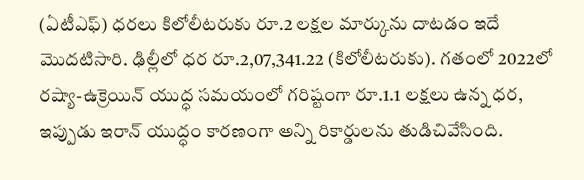(ఏటీఎఫ్‌) ధరలు కిలోలీటరుకు రూ.2 లక్షల మార్కును దాటడం ఇదే మొదటిసారి. ఢిల్లీలో ధర రూ.2,07,341.22 (కిలోలీటరుకు). గతంలో 2022లో రష్యా-ఉక్రెయిన్ యుద్ధ సమయంలో గరిష్టంగా రూ.1.1 లక్షలు ఉన్న ధర, ఇప్పుడు ఇరాన్ యుద్ధం కారణంగా అన్ని రికార్డులను తుడిచివేసింది.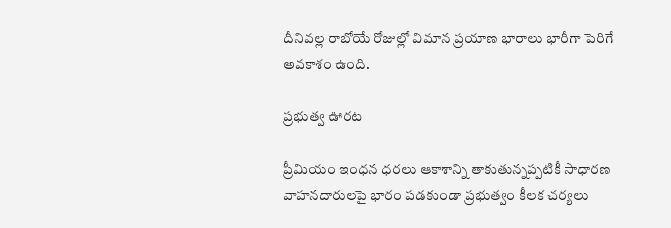దీనివల్ల రాబోయే రోజుల్లో విమాన ప్రయాణ భారాలు భారీగా పెరిగే అవకాశం ఉంది.

ప్రభుత్వ ఊరట

ప్రీమియం ఇంధన ధరలు ఆకాశాన్ని తాకుతున్నప్పటికీ సాధారణ వాహనదారులపై భారం పడకుండా ప్రభుత్వం కీలక చర్యలు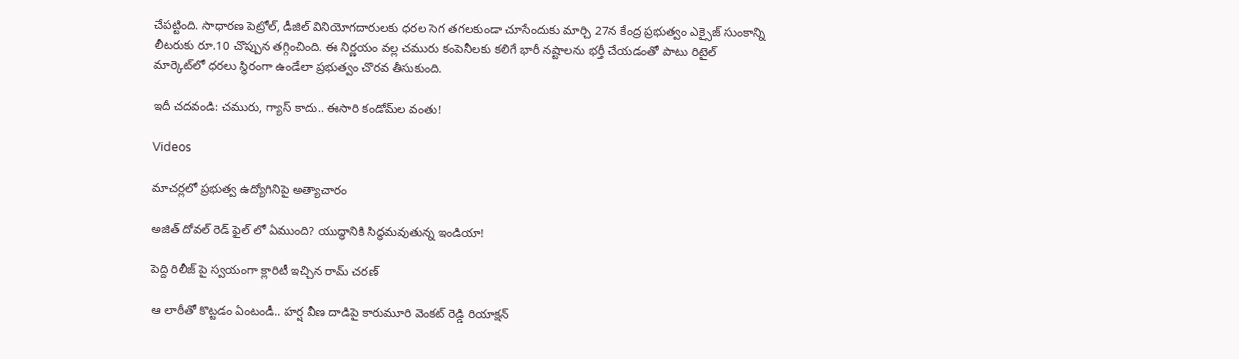చేపట్టింది. సాధారణ పెట్రోల్, డీజిల్ వినియోగదారులకు ధరల సెగ తగలకుండా చూసేందుకు మార్చి 27న కేంద్ర ప్రభుత్వం ఎక్సైజ్ సుంకాన్ని లీటరుకు రూ.10 చొప్పున తగ్గించింది. ఈ నిర్ణయం వల్ల చమురు కంపెనీలకు కలిగే భారీ నష్టాలను భర్తీ చేయడంతో పాటు రిటైల్ మార్కెట్‌లో ధరలు స్థిరంగా ఉండేలా ప్రభుత్వం చొరవ తీసుకుంది.

ఇదీ చదవండి: చమురు, గ్యాస్‌ కాదు.. ఈసారి కండోమ్‌ల వంతు!

Videos

మాచర్లలో ప్రభుత్వ ఉద్యోగినిపై అత్యాచారం

అజిత్ దోవల్ రెడ్ ఫైల్ లో ఏముంది? యుద్ధానికి సిద్ధమవుతున్న ఇండియా!

పెద్ది రిలీజ్ పై స్వయంగా క్లారిటీ ఇచ్చిన రామ్ చరణ్

ఆ లాఠీతో కొట్టడం ఏంటండీ.. హర్ష వీణ దాడిపై కారుమూరి వెంకట్ రెడ్డి రియాక్షన్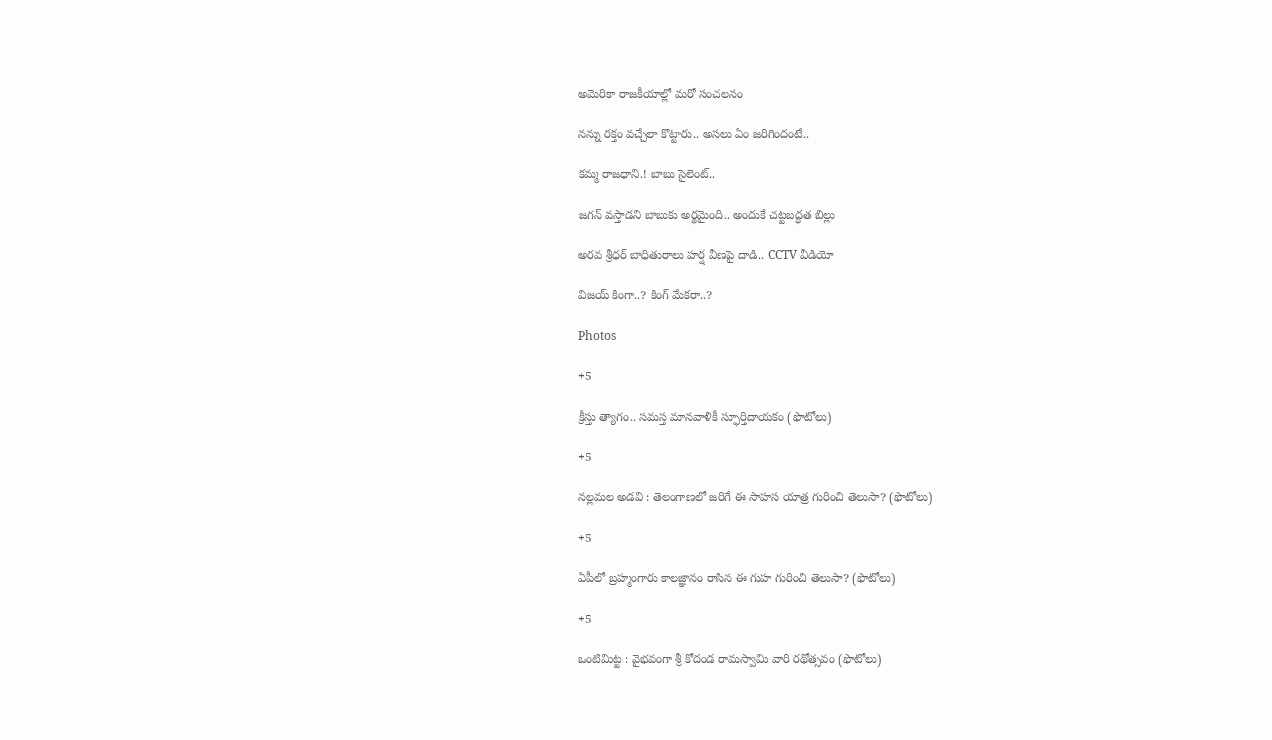అమెరికా రాజకీయాల్లో మరో సంచలనం

నన్ను రక్తం వచ్చేలా కొట్టారు.. అసలు ఏం జరిగిందంటే..

కమ్మ రాజధాని.! బాబు సైలెంట్..

జగన్ వస్తాడని బాబుకు అర్థమైంది.. అందుకే చట్టబద్ధత బిల్లు

అరవ శ్రీధర్ బాధితురాలు హర్ష వీణపై దాడి.. CCTV వీడియో

విజయ్ కింగా..? కింగ్ మేకరా..?

Photos

+5

క్రీస్తు త్యాగం.. సమస్త మానవాళికీ స్ఫూర్తిదాయకం (ఫొటోలు)

+5

నల్లమల అడవి : తెలంగాణలో జరిగే ఈ సాహస యాత్ర గురించి తెలుసా? (ఫొటోలు)

+5

ఏపీలో బ్రహ్మంగారు కాలజ్ఞానం రాసిన ఈ గుహ గురించి తెలుసా? (ఫొటోలు)

+5

ఒంటిమిట్ట : వైభవంగా శ్రీ కోదండ రామస్వామి వారి రథోత్సవం (ఫొటోలు)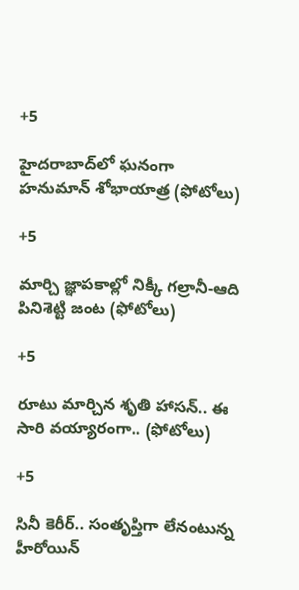+5

హైదరాబాద్‌లో ఘనంగా హనుమాన్‌ శోభాయాత్ర (ఫోటోలు)

+5

మార్చి జ్ఞాపకాల్లో నిక్కీ గల్రానీ-ఆది పినిశెట్టి జంట (ఫోటోలు)

+5

రూటు మార్చిన శృతి హాసన్‌.. ఈ సారి వయ్యారంగా.. (ఫోటోలు)

+5

సినీ కెరీర్‌.. సంతృప్తిగా లేనంటున్న హీరోయిన్‌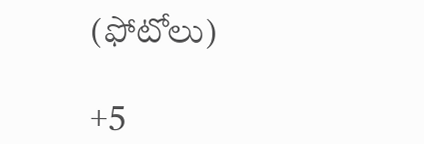(ఫోటోలు)

+5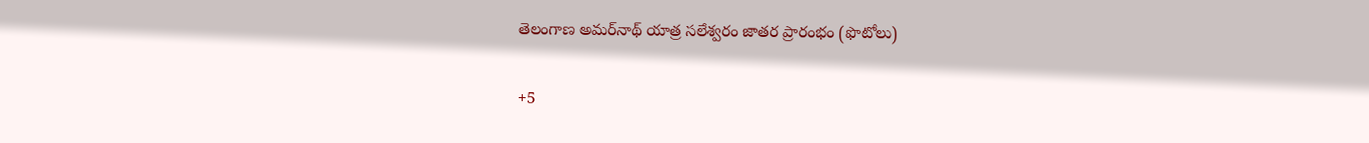తెలంగాణ అమర్‌నాథ్‌ యాత్ర సలేశ్వరం జాతర ప్రారంభం (ఫొటోలు)

+5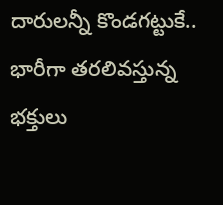దారులన్నీ కొండగట్టుకే.. భారీగా తరలివస్తున్న భక్తులు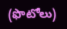(ఫొటోలు)